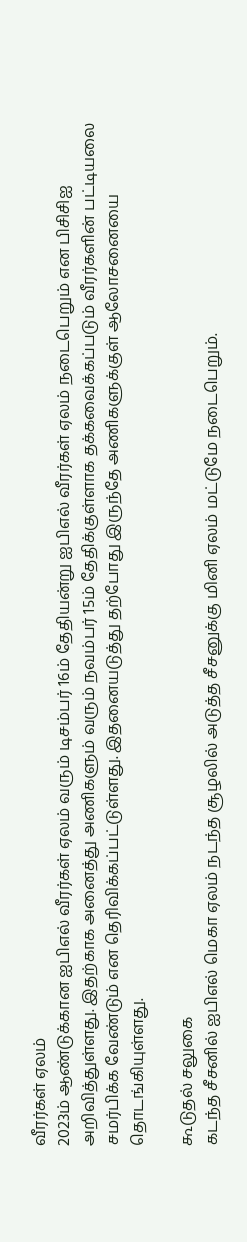வீரர்கள் ஏலம்
2023ம் ஆண்டுக்கான ஐபிஎல் வீரர்கள் ஏலம் வரும் டிசம்பர் 16ம் தேதியன்று ஐபிஎல் வீரர்கள் ஏலம் நடைபெறும் என பிசிசிஐ அறிவித்துள்ளது. இதற்காக அனைத்து அணிகளும் வரும் நவம்பர் 15ம் தேதிக்குள்ளாக தக்கவைக்கப்படும் வீரர்களின் பட்டியலை சமர்பிக்க வேண்டும் என தெரிவிக்கப்பட்டுள்ளது. இதனையடுத்து தற்போது இருந்தே அணிகளுக்குள் ஆலோசனையை தொடங்கியுள்ளது.

கூடுதல் சலுகை
கடந்த சீசனில் ஐபிஎல் மெகா ஏலம் நடந்த சூழலில் அடுத்த சீசனுக்கு மினி ஏலம் மட்டுமே நடைபெறும்.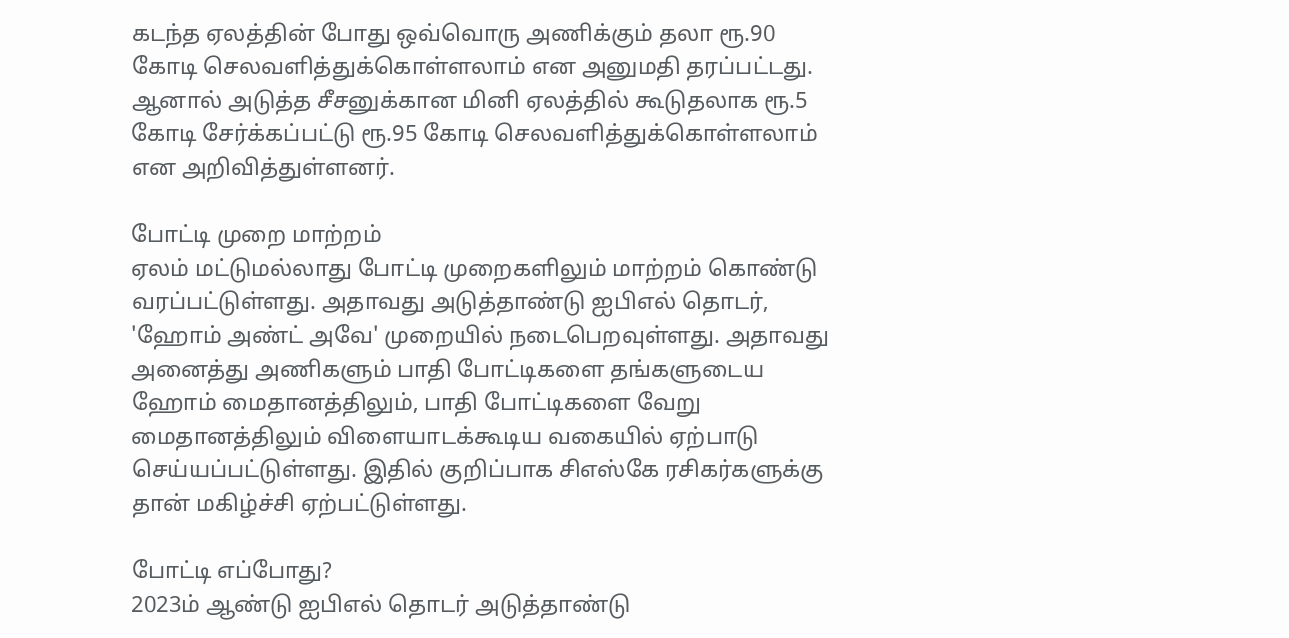கடந்த ஏலத்தின் போது ஒவ்வொரு அணிக்கும் தலா ரூ.90 கோடி செலவளித்துக்கொள்ளலாம் என அனுமதி தரப்பட்டது. ஆனால் அடுத்த சீசனுக்கான மினி ஏலத்தில் கூடுதலாக ரூ.5 கோடி சேர்க்கப்பட்டு ரூ.95 கோடி செலவளித்துக்கொள்ளலாம் என அறிவித்துள்ளனர்.

போட்டி முறை மாற்றம்
ஏலம் மட்டுமல்லாது போட்டி முறைகளிலும் மாற்றம் கொண்டு வரப்பட்டுள்ளது. அதாவது அடுத்தாண்டு ஐபிஎல் தொடர், 'ஹோம் அண்ட் அவே' முறையில் நடைபெறவுள்ளது. அதாவது அனைத்து அணிகளும் பாதி போட்டிகளை தங்களுடைய ஹோம் மைதானத்திலும், பாதி போட்டிகளை வேறு மைதானத்திலும் விளையாடக்கூடிய வகையில் ஏற்பாடு செய்யப்பட்டுள்ளது. இதில் குறிப்பாக சிஎஸ்கே ரசிகர்களுக்கு தான் மகிழ்ச்சி ஏற்பட்டுள்ளது.

போட்டி எப்போது?
2023ம் ஆண்டு ஐபிஎல் தொடர் அடுத்தாண்டு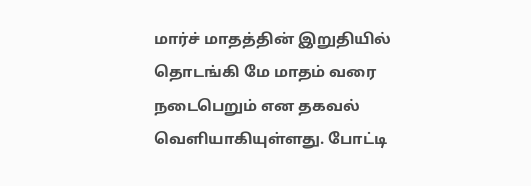மார்ச் மாதத்தின் இறுதியில் தொடங்கி மே மாதம் வரை நடைபெறும் என தகவல் வெளியாகியுள்ளது. போட்டி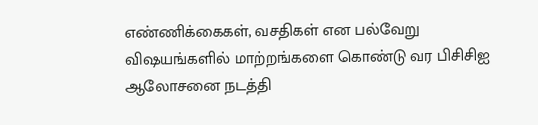எண்ணிக்கைகள், வசதிகள் என பல்வேறு விஷயங்களில் மாற்றங்களை கொண்டு வர பிசிசிஐ ஆலோசனை நடத்தி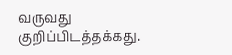வருவது குறிப்பிடத்தக்கது.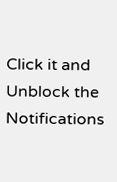Click it and Unblock the Notifications